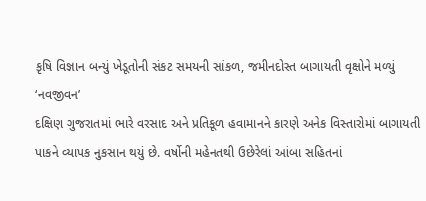કૃષિ વિજ્ઞાન બન્યું ખેડૂતોની સંકટ સમયની સાંકળ, જમીનદોસ્ત બાગાયતી વૃક્ષોને મળ્યું ‘નવજીવન’
દક્ષિણ ગુજરાતમાં ભારે વરસાદ અને પ્રતિકૂળ હવામાનને કારણે અનેક વિસ્તારોમાં બાગાયતી પાકને વ્યાપક નુકસાન થયું છે. વર્ષોની મહેનતથી ઉછેરેલાં આંબા સહિતનાં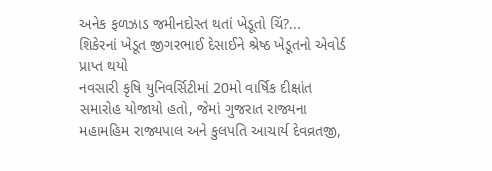અનેક ફળઝાડ જમીનદોસ્ત થતાં ખેડૂતો ચિં?...
શિકેરનાં ખેડૂત જીગરભાઈ દેસાઈને શ્રેષ્ઠ ખેડૂતનો એવોર્ડ પ્રાપ્ત થયો
નવસારી કૃષિ યુનિવર્સિટીમાં 20મો વાર્ષિક દીક્ષાંત સમારોહ યોજાયો હતો, જેમાં ગુજરાત રાજ્યના મહામહિમ રાજ્યપાલ અને કુલપતિ આચાર્ય દેવવ્રતજી,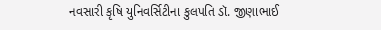નવસારી કૃષિ યુનિવર્સિટીના કુલપતિ ડૉ. જીણાભાઈ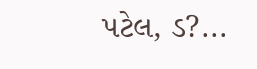પટેલ, ડ?...